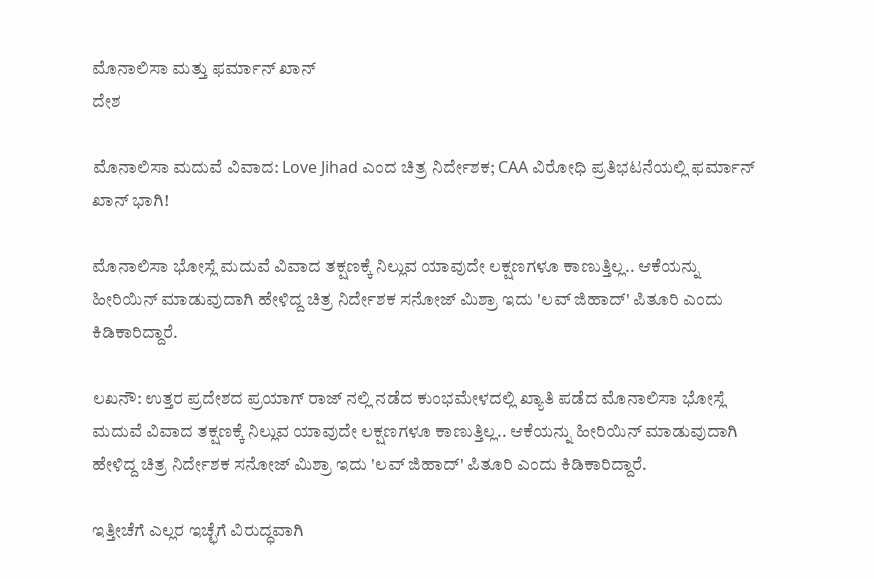ಮೊನಾಲಿಸಾ ಮತ್ತು ಫರ್ಮಾನ್ ಖಾನ್
ದೇಶ

ಮೊನಾಲಿಸಾ ಮದುವೆ ವಿವಾದ: Love Jihad ಎಂದ ಚಿತ್ರ ನಿರ್ದೇಶಕ; CAA ವಿರೋಧಿ ಪ್ರತಿಭಟನೆಯಲ್ಲಿ ಫರ್ಮಾನ್ ಖಾನ್ ಭಾಗಿ!

ಮೊನಾಲಿಸಾ ಭೋಸ್ಲೆ ಮದುವೆ ವಿವಾದ ತಕ್ಷಣಕ್ಕೆ ನಿಲ್ಲುವ ಯಾವುದೇ ಲಕ್ಷಣಗಳೂ ಕಾಣುತ್ತಿಲ್ಲ.. ಆಕೆಯನ್ನು ಹೀರಿಯಿನ್ ಮಾಡುವುದಾಗಿ ಹೇಳಿದ್ದ ಚಿತ್ರ ನಿರ್ದೇಶಕ ಸನೋಜ್ ಮಿಶ್ರಾ ಇದು 'ಲವ್ ಜಿಹಾದ್' ಪಿತೂರಿ ಎಂದು ಕಿಡಿಕಾರಿದ್ದಾರೆ.

ಲಖನೌ: ಉತ್ತರ ಪ್ರದೇಶದ ಪ್ರಯಾಗ್ ರಾಜ್ ನಲ್ಲಿ ನಡೆದ ಕುಂಭಮೇಳದಲ್ಲಿ ಖ್ಯಾತಿ ಪಡೆದ ಮೊನಾಲಿಸಾ ಭೋಸ್ಲೆ ಮದುವೆ ವಿವಾದ ತಕ್ಷಣಕ್ಕೆ ನಿಲ್ಲುವ ಯಾವುದೇ ಲಕ್ಷಣಗಳೂ ಕಾಣುತ್ತಿಲ್ಲ.. ಆಕೆಯನ್ನು ಹೀರಿಯಿನ್ ಮಾಡುವುದಾಗಿ ಹೇಳಿದ್ದ ಚಿತ್ರ ನಿರ್ದೇಶಕ ಸನೋಜ್ ಮಿಶ್ರಾ ಇದು 'ಲವ್ ಜಿಹಾದ್' ಪಿತೂರಿ ಎಂದು ಕಿಡಿಕಾರಿದ್ದಾರೆ.

ಇತ್ತೀಚೆಗೆ ಎಲ್ಲರ ಇಚ್ಛೆಗೆ ವಿರುದ್ಧವಾಗಿ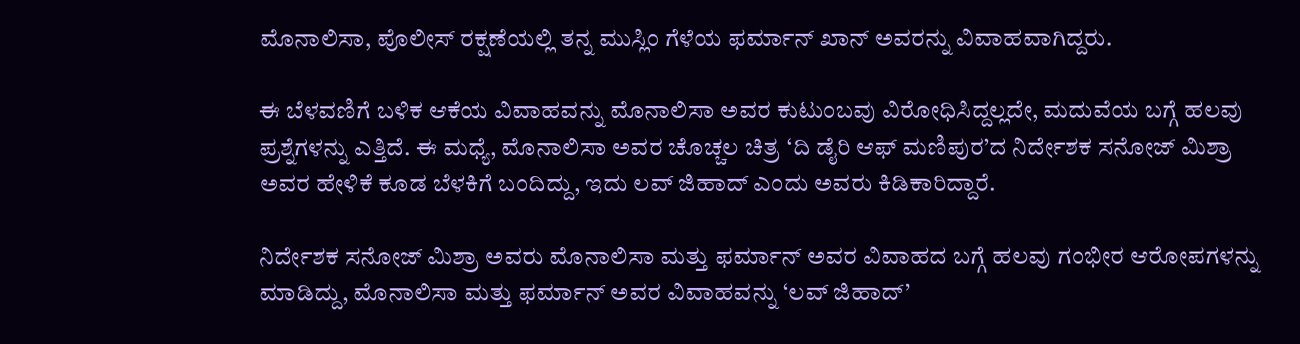ಮೊನಾಲಿಸಾ, ಪೊಲೀಸ್ ರಕ್ಷಣೆಯಲ್ಲಿ ತನ್ನ ಮುಸ್ಲಿಂ ಗೆಳೆಯ ಫರ್ಮಾನ್ ಖಾನ್ ಅವರನ್ನು ವಿವಾಹವಾಗಿದ್ದರು.

ಈ ಬೆಳವಣಿಗೆ ಬಳಿಕ ಆಕೆಯ ವಿವಾಹವನ್ನು ಮೊನಾಲಿಸಾ ಅವರ ಕುಟುಂಬವು ವಿರೋಧಿಸಿದ್ದಲ್ಲದೇ, ಮದುವೆಯ ಬಗ್ಗೆ ಹಲವು ಪ್ರಶ್ನೆಗಳನ್ನು ಎತ್ತಿದೆ. ಈ ಮಧ್ಯೆ, ಮೊನಾಲಿಸಾ ಅವರ ಚೊಚ್ಚಲ ಚಿತ್ರ ‘ದಿ ಡೈರಿ ಆಫ್ ಮಣಿಪುರ’ದ ನಿರ್ದೇಶಕ ಸನೋಜ್ ಮಿಶ್ರಾ ಅವರ ಹೇಳಿಕೆ ಕೂಡ ಬೆಳಕಿಗೆ ಬಂದಿದ್ದು, ಇದು ಲವ್ ಜಿಹಾದ್ ಎಂದು ಅವರು ಕಿಡಿಕಾರಿದ್ದಾರೆ.

ನಿರ್ದೇಶಕ ಸನೋಜ್ ಮಿಶ್ರಾ ಅವರು ಮೊನಾಲಿಸಾ ಮತ್ತು ಫರ್ಮಾನ್ ಅವರ ವಿವಾಹದ ಬಗ್ಗೆ ಹಲವು ಗಂಭೀರ ಆರೋಪಗಳನ್ನು ಮಾಡಿದ್ದು, ಮೊನಾಲಿಸಾ ಮತ್ತು ಫರ್ಮಾನ್ ಅವರ ವಿವಾಹವನ್ನು ‘ಲವ್ ಜಿಹಾದ್’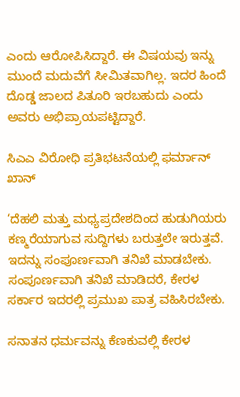ಎಂದು ಆರೋಪಿಸಿದ್ದಾರೆ. ಈ ವಿಷಯವು ಇನ್ನು ಮುಂದೆ ಮದುವೆಗೆ ಸೀಮಿತವಾಗಿಲ್ಲ. ಇದರ ಹಿಂದೆ ದೊಡ್ಡ ಜಾಲದ ಪಿತೂರಿ ಇರಬಹುದು ಎಂದು ಅವರು ಅಭಿಪ್ರಾಯಪಟ್ಟಿದ್ದಾರೆ.

ಸಿಎಎ ವಿರೋಧಿ ಪ್ರತಿಭಟನೆಯಲ್ಲಿ ಫರ್ಮಾನ್ ಖಾನ್

‘ದೆಹಲಿ ಮತ್ತು ಮಧ್ಯಪ್ರದೇಶದಿಂದ ಹುಡುಗಿಯರು ಕಣ್ಮರೆಯಾಗುವ ಸುದ್ದಿಗಳು ಬರುತ್ತಲೇ ಇರುತ್ತವೆ. ಇದನ್ನು ಸಂಪೂರ್ಣವಾಗಿ ತನಿಖೆ ಮಾಡಬೇಕು. ಸಂಪೂರ್ಣವಾಗಿ ತನಿಖೆ ಮಾಡಿದರೆ, ಕೇರಳ ಸರ್ಕಾರ ಇದರಲ್ಲಿ ಪ್ರಮುಖ ಪಾತ್ರ ವಹಿಸಿರಬೇಕು.

ಸನಾತನ ಧರ್ಮವನ್ನು ಕೆಣಕುವಲ್ಲಿ ಕೇರಳ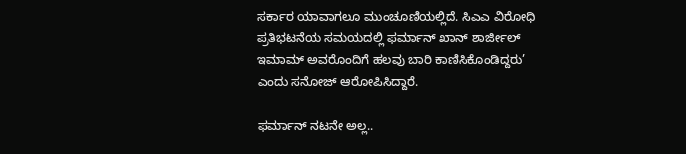ಸರ್ಕಾರ ಯಾವಾಗಲೂ ಮುಂಚೂಣಿಯಲ್ಲಿದೆ. ಸಿಎಎ ವಿರೋಧಿ ಪ್ರತಿಭಟನೆಯ ಸಮಯದಲ್ಲಿ ಫರ್ಮಾನ್ ಖಾನ್ ಶಾರ್ಜೀಲ್ ಇಮಾಮ್ ಅವರೊಂದಿಗೆ ಹಲವು ಬಾರಿ ಕಾಣಿಸಿಕೊಂಡಿದ್ದರು’ ಎಂದು ಸನೋಜ್ ಆರೋಪಿಸಿದ್ದಾರೆ.

ಫರ್ಮಾನ್ ನಟನೇ ಅಲ್ಲ..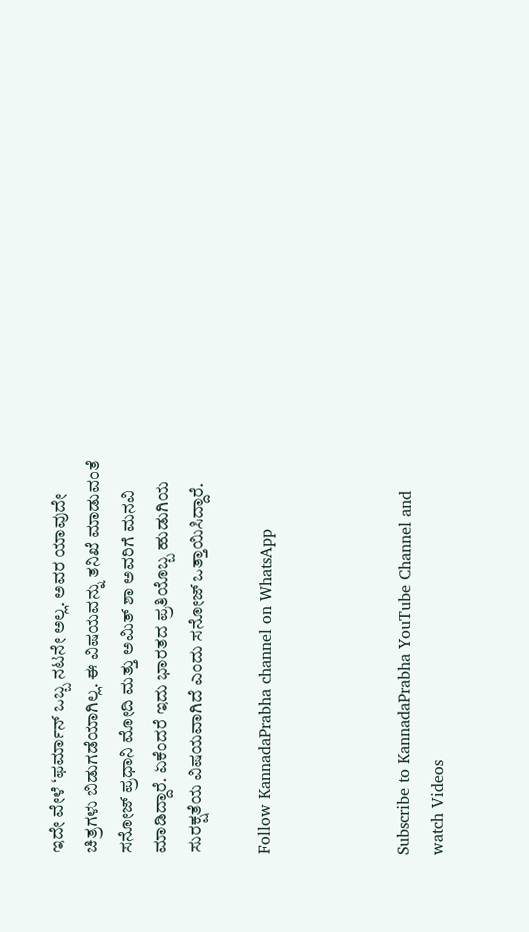ಇದೇ ವೇಳೆ ‘ಫರ್ಮಾನ್ ಒಬ್ಬ ನಟನೇ ಅಲ್ಲ. ಅವರ ಯಾವುದೇ ಚಿತ್ರಗಳು ಬಿಡುಗಡೆಯಾಗಿಲ್ಲ. ಈ ವಿಷಯವನ್ನು ತನಿಖೆ ಮಾಡುವಂತೆ ಸನೋಜ್ ಪ್ರಧಾನಿ ಮೋದಿ ಮತ್ತು ಅಮಿತ್ ಶಾ ಅವರಿಗೆ ಮನವಿ ಮಾಡಿದ್ದಾರೆ. ಏಕೆಂದರೆ ಇದು ಭಾರತದ ಪ್ರತಿಯೊಬ್ಬ ಹುಡುಗಿಯ ಸುರಕ್ಷತೆಯ ವಿಷಯವಾಗಿದೆ ಎಂದು ಸನೋಜ್ ಒತ್ತಾಯಿಸಿದ್ದಾರೆ.

Follow KannadaPrabha channel on WhatsApp



Subscribe to KannadaPrabha YouTube Channel and watch Videos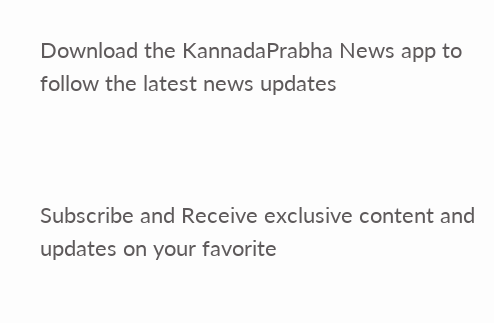Download the KannadaPrabha News app to follow the latest news updates



Subscribe and Receive exclusive content and updates on your favorite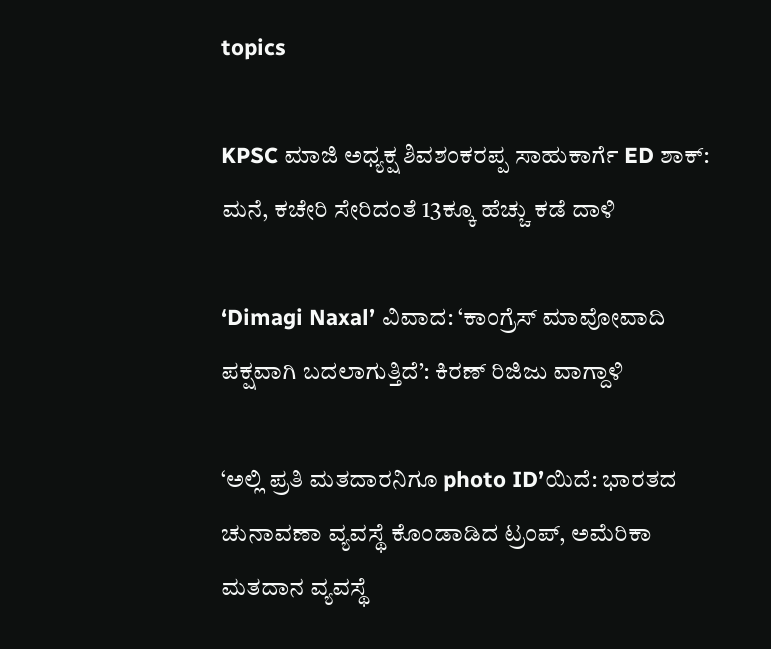topics

KPSC ಮಾಜಿ ಅಧ್ಯಕ್ಷ ಶಿವಶಂಕರಪ್ಪ ಸಾಹುಕಾರ್ಗೆ ED ಶಾಕ್: ಮನೆ, ಕಚೇರಿ ಸೇರಿದಂತೆ 13ಕ್ಕೂ ಹೆಚ್ಚು ಕಡೆ ದಾಳಿ

‘Dimagi Naxal’ ವಿವಾದ: ‘ಕಾಂಗ್ರೆಸ್‌ ಮಾವೋವಾದಿ ಪಕ್ಷವಾಗಿ ಬದಲಾಗುತ್ತಿದೆ’: ಕಿರಣ್‌ ರಿಜಿಜು ವಾಗ್ದಾಳಿ

‘ಅಲ್ಲಿ ಪ್ರತಿ ಮತದಾರನಿಗೂ photo ID’ಯಿದೆ: ಭಾರತದ ಚುನಾವಣಾ ವ್ಯವಸ್ಥೆ ಕೊಂಡಾಡಿದ ಟ್ರಂಪ್, ಅಮೆರಿಕಾ ಮತದಾನ ವ್ಯವಸ್ಥೆ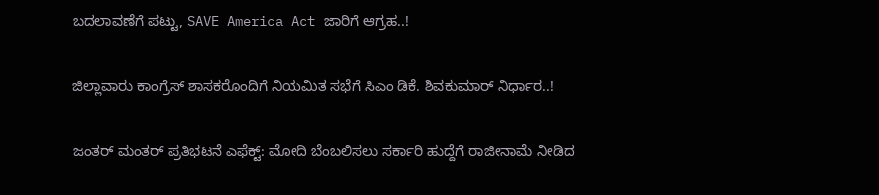ಬದಲಾವಣೆಗೆ ಪಟ್ಟು, SAVE America Act ಜಾರಿಗೆ ಆಗ್ರಹ..!

ಜಿಲ್ಲಾವಾರು ಕಾಂಗ್ರೆಸ್ ಶಾಸಕರೊಂದಿಗೆ ನಿಯಮಿತ ಸಭೆಗೆ ಸಿಎಂ ಡಿಕೆ. ಶಿವಕುಮಾರ್‌ ನಿರ್ಧಾರ..!

ಜಂತರ್ ಮಂತರ್‌ ಪ್ರತಿಭಟನೆ ಎಫೆಕ್ಟ್: ಮೋದಿ ಬೆಂಬಲಿಸಲು ಸರ್ಕಾರಿ ಹುದ್ದೆಗೆ ರಾಜೀನಾಮೆ ನೀಡಿದ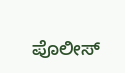ಪೊಲೀಸ್‌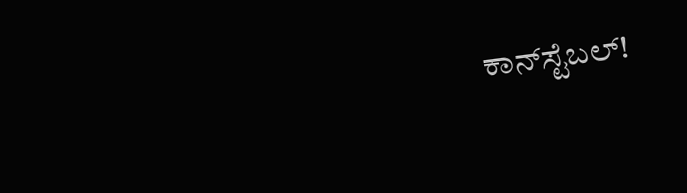ಕಾನ್‌ಸ್ಟೆಬಲ್‌!